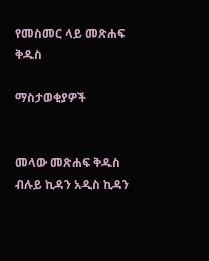የመስመር ላይ መጽሐፍ ቅዱስ

ማስታወቂያዎች


መላው መጽሐፍ ቅዱስ ብሉይ ኪዳን አዲስ ኪዳን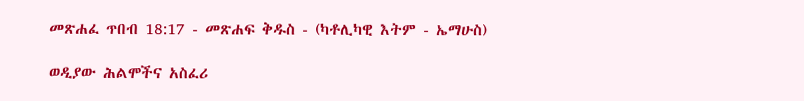መጽሐፈ ጥበብ 18:17 - መጽሐፍ ቅዱስ - (ካቶሊካዊ እትም - ኤማሁስ)

ወዲያው ሕልሞችና አስፈሪ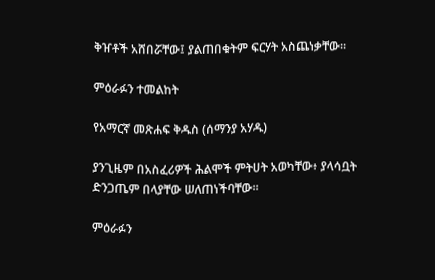ቅዠቶች አሸበሯቸው፤ ያልጠበቁትም ፍርሃት አስጨነቃቸው።

ምዕራፉን ተመልከት

የአማርኛ መጽሐፍ ቅዱስ (ሰማንያ አሃዱ)

ያንጊዜም በአስፈሪዎች ሕልሞች ምትሀት አወካቸው፥ ያላሳቧት ድንጋጤም በላያቸው ሠለጠነችባቸው።

ምዕራፉን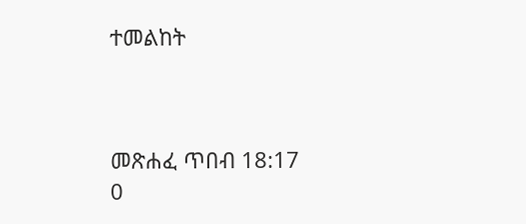ተመልከት



መጽሐፈ ጥበብ 18:17
0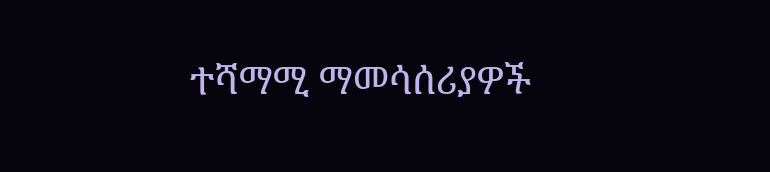ተሻማሚ ማመሳሰሪያዎች